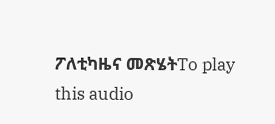ፖለቲካዜና መጽሄትTo play this audio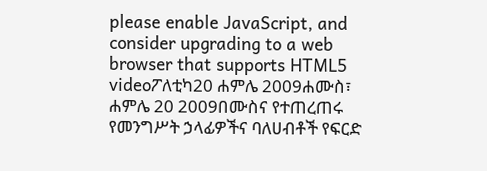please enable JavaScript, and consider upgrading to a web browser that supports HTML5 videoፖለቲካ20 ሐምሌ 2009ሐሙስ፣ ሐምሌ 20 2009በሙስና የተጠረጠሩ የመንግሥት ኃላፊዎችና ባለሀብቶች የፍርድ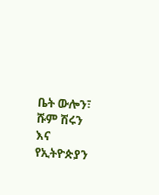ቤት ውሎን፣ ሹም ሽሩን እና የኢትዮጵያን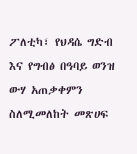ፖለቲካ፣ የህዳሴ ግድብ እና የግብፅ በዓባይ ወንዝ ውሃ አጠቃቀምን ስለሚመለከት መጽሀፍ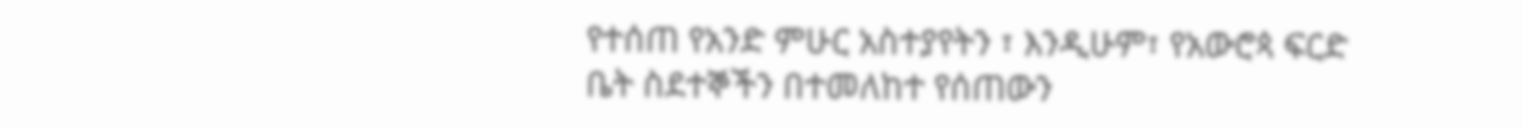የተሰጠ የአንድ ምሁር አስተያየትን ፣ እንዲሁም፣ የአውሮጳ ፍርድ ቤት ስደተኞችን በተመለከተ የሰጠውን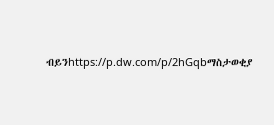ብይንhttps://p.dw.com/p/2hGqbማስታወቂያ